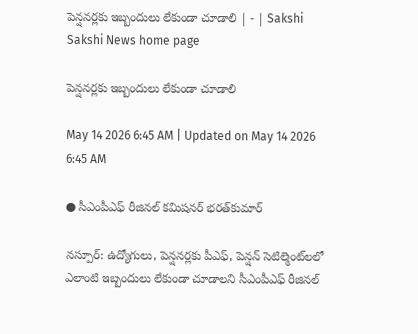పెన్షనర్లకు ఇబ్బందులు లేకుండా చూడాలి | - | Sakshi
Sakshi News home page

పెన్షనర్లకు ఇబ్బందులు లేకుండా చూడాలి

May 14 2026 6:45 AM | Updated on May 14 2026 6:45 AM

● సీఎంపీఎఫ్‌ రీజినల్‌ కమిషనర్‌ భరత్‌కుమార్‌

నస్పూర్‌: ఉద్యోగులు, పెన్షనర్లకు పీఎఫ్‌, పెన్షన్‌ సెటిల్మెంట్‌లలో ఎలాంటి ఇబ్బందులు లేకుండా చూడాలని సీఎంపీఎఫ్‌ రీజినల్‌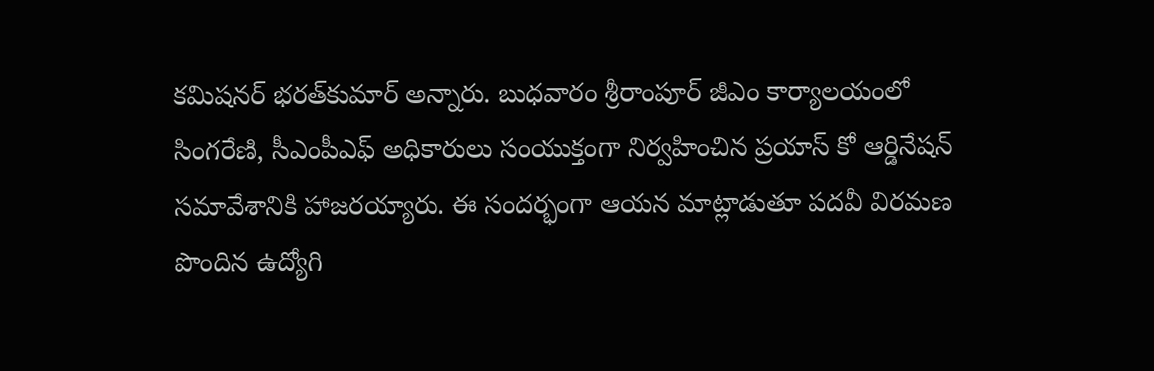కమిషనర్‌ భరత్‌కుమార్‌ అన్నారు. బుధవారం శ్రీరాంపూర్‌ జీఎం కార్యాలయంలో సింగరేణి, సీఎంపీఎఫ్‌ అధికారులు సంయుక్తంగా నిర్వహించిన ప్రయాస్‌ కో ఆర్డినేషన్‌ సమావేశానికి హాజరయ్యారు. ఈ సందర్భంగా ఆయన మాట్లాడుతూ పదవీ విరమణ పొందిన ఉద్యోగి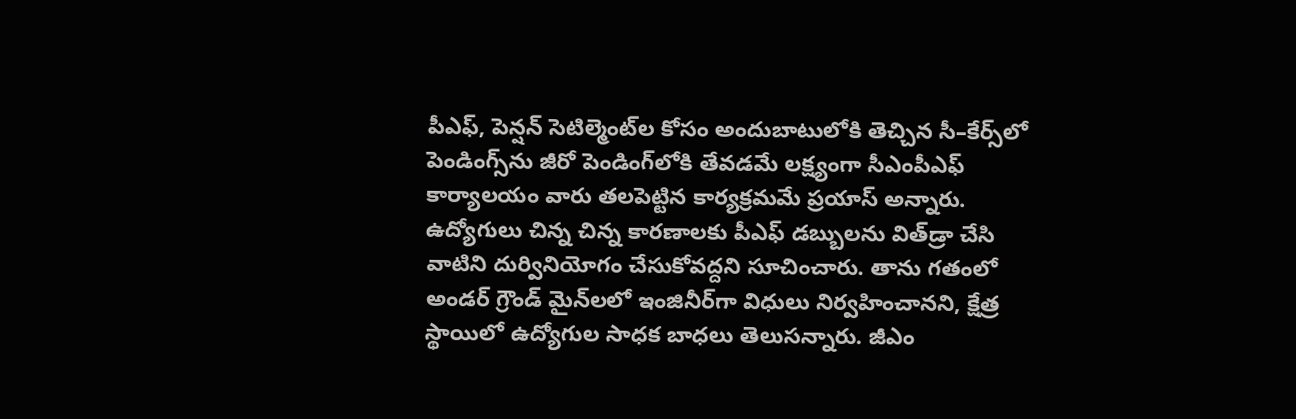పీఎఫ్‌, పెన్షన్‌ సెటిల్మెంట్‌ల కోసం అందుబాటులోకి తెచ్చిన సీ–కేర్స్‌లో పెండింగ్స్‌ను జీరో పెండింగ్‌లోకి తేవడమే లక్ష్యంగా సీఎంపీఎఫ్‌ కార్యాలయం వారు తలపెట్టిన కార్యక్రమమే ప్రయాస్‌ అన్నారు. ఉద్యోగులు చిన్న చిన్న కారణాలకు పీఎఫ్‌ డబ్బులను విత్‌డ్రా చేసి వాటిని దుర్వినియోగం చేసుకోవద్దని సూచించారు. తాను గతంలో అండర్‌ గ్రౌండ్‌ మైన్‌లలో ఇంజినీర్‌గా విధులు నిర్వహించానని, క్షేత్ర స్థాయిలో ఉద్యోగుల సాధక బాధలు తెలుసన్నారు. జీఎం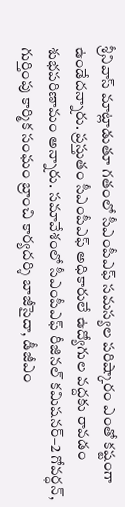శ్రీనివాస్‌ మాట్లాడుతూ గతంలో సీఎంపీఎఫ్‌ సమస్యల పరిష్కారం ఎంతో కష్టంగా ఉండేదన్నారు. ప్రస్తుతం సీఎంపీఎఫ్‌ అధికారులే ఉద్యోగుల వద్దకు రావడం శుభపరిణామం అన్నారు. సమావేశంలో సీఎంపీఎఫ్‌ రీజినల్‌ కమిషనర్‌–2 గోవర్ధన్‌, గుర్తింపు కార్మిక సంఘం బ్రాంచి కార్యదర్శి బాజీసైదా, డీజీఎం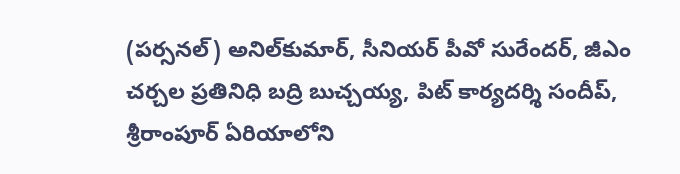(పర్సనల్‌) అనిల్‌కుమార్‌, సీనియర్‌ పీవో సురేందర్‌, జీఎం చర్చల ప్రతినిధి బద్రి బుచ్చయ్య, పిట్‌ కార్యదర్శి సందీప్‌, శ్రీరాంపూర్‌ ఏరియాలోని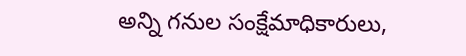అన్ని గనుల సంక్షేమాధికారులు,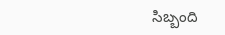సిబ్బంది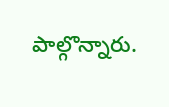పాల్గొన్నారు.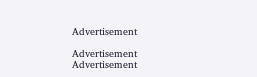Advertisement

Advertisement
Advertisement